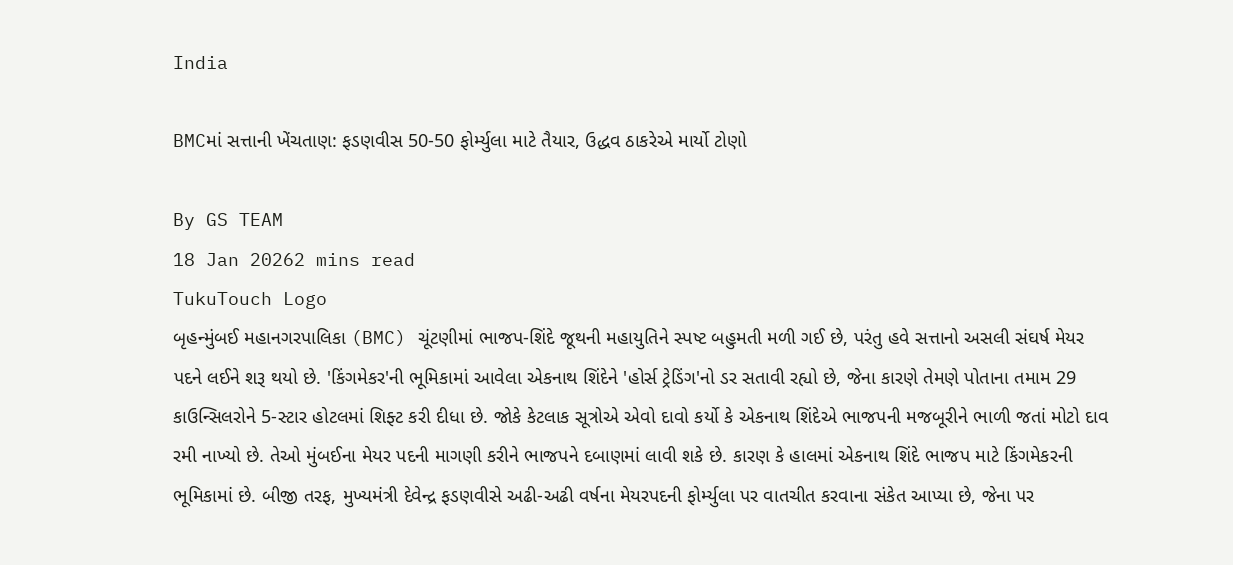India

BMCમાં સત્તાની ખેંચતાણ: ફડણવીસ 50-50 ફોર્મ્યુલા માટે તૈયાર, ઉદ્ધવ ઠાકરેએ માર્યો ટોણો

By GS TEAM
18 Jan 20262 mins read
TukuTouch Logo
બૃહન્મુંબઈ મહાનગરપાલિકા (BMC) ચૂંટણીમાં ભાજપ-શિંદે જૂથની મહાયુતિને સ્પષ્ટ બહુમતી મળી ગઈ છે, પરંતુ હવે સત્તાનો અસલી સંઘર્ષ મેયર પદને લઈને શરૂ થયો છે. 'કિંગમેકર'ની ભૂમિકામાં આવેલા એકનાથ શિંદેને 'હોર્સ ટ્રેડિંગ'નો ડર સતાવી રહ્યો છે, જેના કારણે તેમણે પોતાના તમામ 29 કાઉન્સિલરોને 5-સ્ટાર હોટલમાં શિફ્ટ કરી દીધા છે. જોકે કેટલાક સૂત્રોએ એવો દાવો કર્યો કે એકનાથ શિંદેએ ભાજપની મજબૂરીને ભાળી જતાં મોટો દાવ રમી નાખ્યો છે. તેઓ મુંબઈના મેયર પદની માગણી કરીને ભાજપને દબાણમાં લાવી શકે છે. કારણ કે હાલમાં એકનાથ શિંદે ભાજપ માટે કિંગમેકરની ભૂમિકામાં છે. બીજી તરફ, મુખ્યમંત્રી દેવેન્દ્ર ફડણવીસે અઢી-અઢી વર્ષના મેયરપદની ફોર્મ્યુલા પર વાતચીત કરવાના સંકેત આપ્યા છે, જેના પર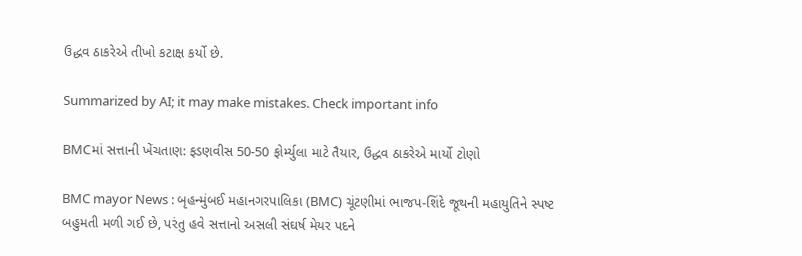ઉદ્ધવ ઠાકરેએ તીખો કટાક્ષ કર્યો છે.

Summarized by AI; it may make mistakes. Check important info

BMCમાં સત્તાની ખેંચતાણ: ફડણવીસ 50-50 ફોર્મ્યુલા માટે તૈયાર, ઉદ્ધવ ઠાકરેએ માર્યો ટોણો

BMC mayor News : બૃહન્મુંબઈ મહાનગરપાલિકા (BMC) ચૂંટણીમાં ભાજપ-શિંદે જૂથની મહાયુતિને સ્પષ્ટ બહુમતી મળી ગઈ છે, પરંતુ હવે સત્તાનો અસલી સંઘર્ષ મેયર પદને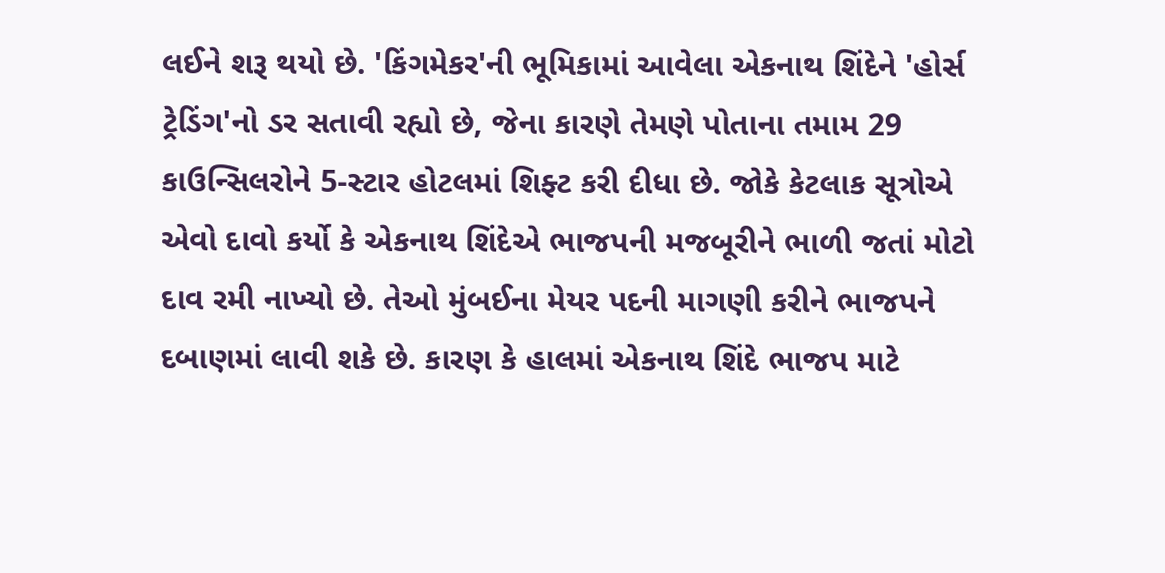લઈને શરૂ થયો છે. 'કિંગમેકર'ની ભૂમિકામાં આવેલા એકનાથ શિંદેને 'હોર્સ ટ્રેડિંગ'નો ડર સતાવી રહ્યો છે, જેના કારણે તેમણે પોતાના તમામ 29 કાઉન્સિલરોને 5-સ્ટાર હોટલમાં શિફ્ટ કરી દીધા છે. જોકે કેટલાક સૂત્રોએ એવો દાવો કર્યો કે એકનાથ શિંદેએ ભાજપની મજબૂરીને ભાળી જતાં મોટો દાવ રમી નાખ્યો છે. તેઓ મુંબઈના મેયર પદની માગણી કરીને ભાજપને દબાણમાં લાવી શકે છે. કારણ કે હાલમાં એકનાથ શિંદે ભાજપ માટે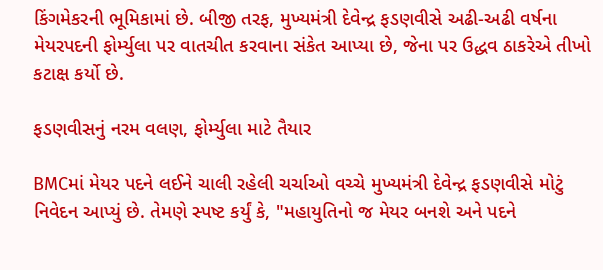કિંગમેકરની ભૂમિકામાં છે. બીજી તરફ, મુખ્યમંત્રી દેવેન્દ્ર ફડણવીસે અઢી-અઢી વર્ષના મેયરપદની ફોર્મ્યુલા પર વાતચીત કરવાના સંકેત આપ્યા છે, જેના પર ઉદ્ધવ ઠાકરેએ તીખો કટાક્ષ કર્યો છે.

ફડણવીસનું નરમ વલણ, ફોર્મ્યુલા માટે તૈયાર

BMCમાં મેયર પદને લઈને ચાલી રહેલી ચર્ચાઓ વચ્ચે મુખ્યમંત્રી દેવેન્દ્ર ફડણવીસે મોટું નિવેદન આપ્યું છે. તેમણે સ્પષ્ટ કર્યું કે, "મહાયુતિનો જ મેયર બનશે અને પદને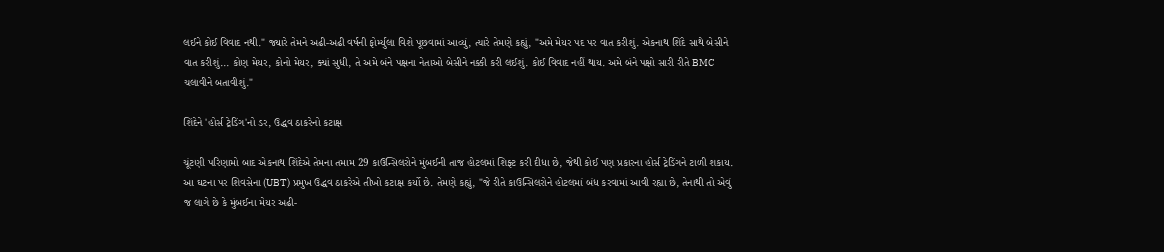લઈને કોઈ વિવાદ નથી." જ્યારે તેમને અઢી-અઢી વર્ષની ફોર્મ્યુલા વિશે પૂછવામાં આવ્યું, ત્યારે તેમણે કહ્યું, "અમે મેયર પદ પર વાત કરીશું. એકનાથ શિંદે સાથે બેસીને વાત કરીશું... કોણ મેયર, કોનો મેયર, ક્યાં સુધી, તે અમે બંને પક્ષના નેતાઓ બેસીને નક્કી કરી લઈશું. કોઈ વિવાદ નહીં થાય. અમે બંને પક્ષો સારી રીતે BMC ચલાવીને બતાવીશું."

શિંદેને 'હોર્સ ટ્રેડિંગ'નો ડર, ઉદ્ધવ ઠાકરેનો કટાક્ષ

ચૂંટણી પરિણામો બાદ એકનાથ શિંદેએ તેમના તમામ 29 કાઉન્સિલરોને મુંબઈની તાજ હોટલમાં શિફ્ટ કરી દીધા છે, જેથી કોઈ પણ પ્રકારના હોર્સ ટ્રેડિંગને ટાળી શકાય. આ ઘટના પર શિવસેના (UBT) પ્રમુખ ઉદ્ધવ ઠાકરેએ તીખો કટાક્ષ કર્યો છે. તેમણે કહ્યું, "જે રીતે કાઉન્સિલરોને હોટલમાં બંધ કરવામાં આવી રહ્યા છે, તેનાથી તો એવું જ લાગે છે કે મુંબઈના મેયર અઢી-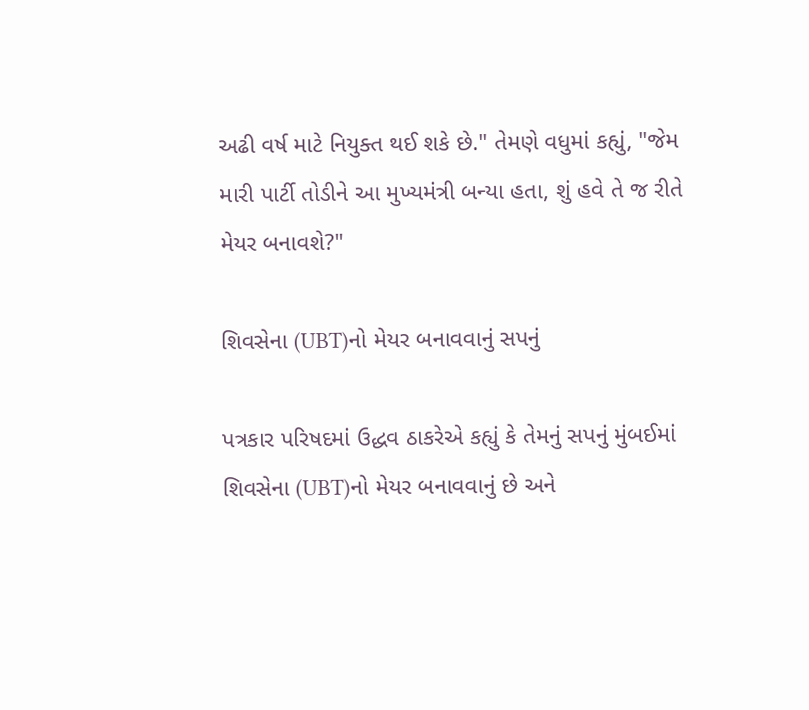અઢી વર્ષ માટે નિયુક્ત થઈ શકે છે." તેમણે વધુમાં કહ્યું, "જેમ મારી પાર્ટી તોડીને આ મુખ્યમંત્રી બન્યા હતા, શું હવે તે જ રીતે મેયર બનાવશે?"

શિવસેના (UBT)નો મેયર બનાવવાનું સપનું

પત્રકાર પરિષદમાં ઉદ્ધવ ઠાકરેએ કહ્યું કે તેમનું સપનું મુંબઈમાં શિવસેના (UBT)નો મેયર બનાવવાનું છે અને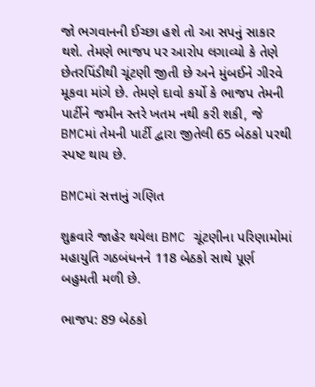જો ભગવાનની ઈચ્છા હશે તો આ સપનું સાકાર થશે. તેમણે ભાજપ પર આરોપ લગાવ્યો કે તેણે છેતરપિંડીથી ચૂંટણી જીતી છે અને મુંબઈને ગીરવે મૂકવા માંગે છે. તેમણે દાવો કર્યો કે ભાજપ તેમની પાર્ટીને જમીન સ્તરે ખતમ નથી કરી શકી, જે BMCમાં તેમની પાર્ટી દ્વારા જીતેલી 65 બેઠકો પરથી સ્પષ્ટ થાય છે.

BMCમાં સત્તાનું ગણિત

શુક્રવારે જાહેર થયેલા BMC ચૂંટણીના પરિણામોમાં મહાયુતિ ગઠબંધનને 118 બેઠકો સાથે પૂર્ણ બહુમતી મળી છે.

ભાજપ: 89 બેઠકો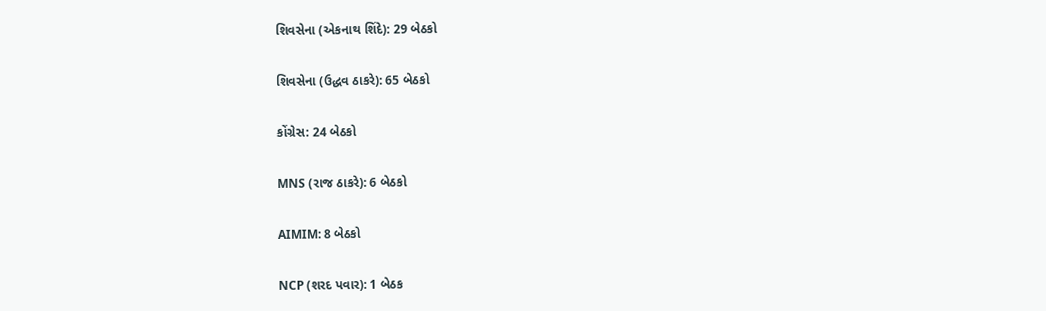શિવસેના (એકનાથ શિંદે): 29 બેઠકો

શિવસેના (ઉદ્ધવ ઠાકરે): 65 બેઠકો

કોંગ્રેસ: 24 બેઠકો

MNS (રાજ ઠાકરે): 6 બેઠકો

AIMIM: 8 બેઠકો

NCP (શરદ પવાર): 1 બેઠક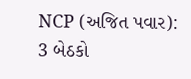NCP (અજિત પવાર): 3 બેઠકો